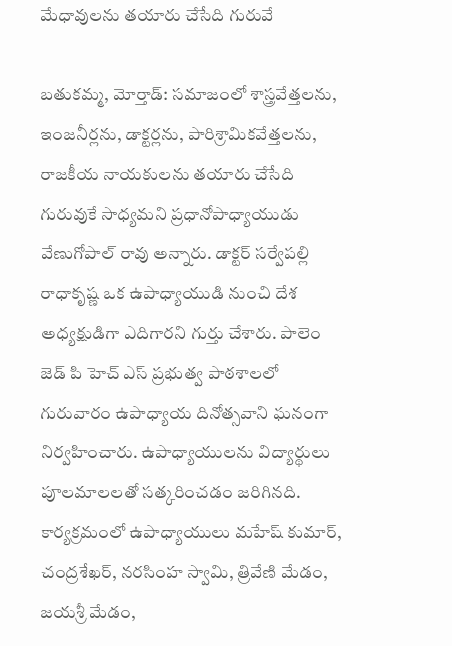మేధావులను తయారు చేసేది గురువే

బతుకమ్మ, మోర్తాడ్: సమాజంలో శాస్త్రవేత్తలను, ఇంజనీర్లను, డాక్టర్లను, పారిశ్రామికవేత్తలను, రాజకీయ నాయకులను తయారు చేసేది గురువుకే సాధ్యమని ప్రధానోపాధ్యాయుడు వేణుగోపాల్ రావు అన్నారు. డాక్టర్ సర్వేపల్లి రాధాకృష్ణ ఒక ఉపాధ్యాయుడి నుంచి దేశ అధ్యక్షుడిగా ఎదిగారని గుర్తు చేశారు. పాలెం జెడ్ పి హెచ్ ఎస్ ప్రభుత్వ పాఠశాలలో గురువారం ఉపాధ్యాయ దినోత్సవాని ఘనంగా నిర్వహించారు. ఉపాధ్యాయులను విద్యార్థులు పూలమాలలతో సత్కరించడం జరిగినది. కార్యక్రమంలో ఉపాధ్యాయులు మహేష్ కుమార్, చంద్రశేఖర్, నరసింహ స్వామి, త్రివేణి మేడం, జయశ్రీ మేడం,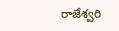రాజేశ్వరి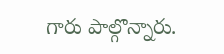గారు పాల్గొన్నారు.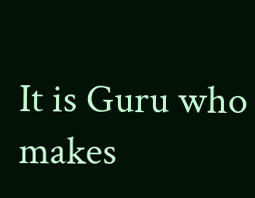It is Guru who makes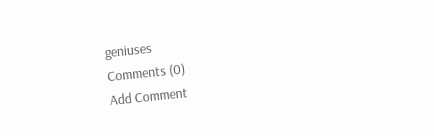geniuses
Comments (0)
Add Comment